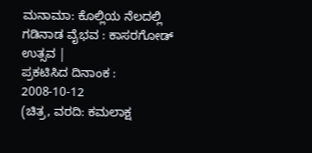ಮನಾಮಾ: ಕೊಲ್ಲಿಯ ನೆಲದಲ್ಲಿ ಗಡಿನಾಡ ವೈಭವ : ಕಾಸರಗೋಡ್ ಉತ್ಸವ |
ಪ್ರಕಟಿಸಿದ ದಿನಾಂಕ : 2008-10-12
(ಚಿತ್ರ, ವರದಿ: ಕಮಲಾಕ್ಷ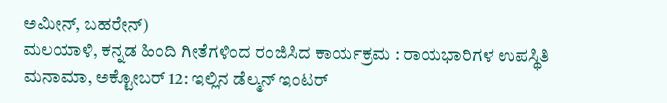ಅಮೀನ್, ಬಹರೇನ್)
ಮಲಯಾಳಿ, ಕನ್ನಡ ಹಿಂದಿ ಗೀತೆಗಳಿಂದ ರಂಜಿಸಿದ ಕಾರ್ಯಕ್ರಮ : ರಾಯಭಾರಿಗಳ ಉಪಸ್ಥಿತಿ
ಮನಾಮಾ, ಅಕ್ಟೋಬರ್ 12: ಇಲ್ಲಿನ ಡೆಲ್ಮನ್ ಇಂಟರ್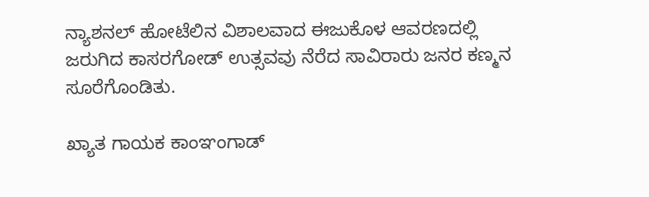ನ್ಯಾಶನಲ್ ಹೋಟೆಲಿನ ವಿಶಾಲವಾದ ಈಜುಕೊಳ ಆವರಣದಲ್ಲಿ ಜರುಗಿದ ಕಾಸರಗೋಡ್ ಉತ್ಸವವು ನೆರೆದ ಸಾವಿರಾರು ಜನರ ಕಣ್ಮನ ಸೂರೆಗೊಂಡಿತು.

ಖ್ಯಾತ ಗಾಯಕ ಕಾಂಞಂಗಾಡ್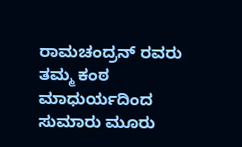ರಾಮಚಂದ್ರನ್ ರವರು ತಮ್ಮ ಕಂಠ ಮಾಧುರ್ಯದಿಂದ ಸುಮಾರು ಮೂರು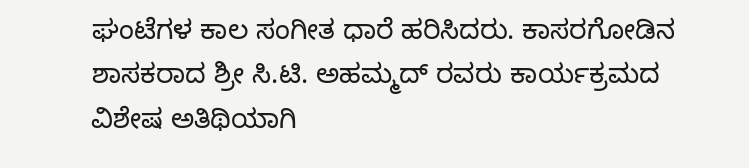ಘಂಟೆಗಳ ಕಾಲ ಸಂಗೀತ ಧಾರೆ ಹರಿಸಿದರು. ಕಾಸರಗೋಡಿನ ಶಾಸಕರಾದ ಶ್ರೀ ಸಿ.ಟಿ. ಅಹಮ್ಮದ್ ರವರು ಕಾರ್ಯಕ್ರಮದ ವಿಶೇಷ ಅತಿಥಿಯಾಗಿ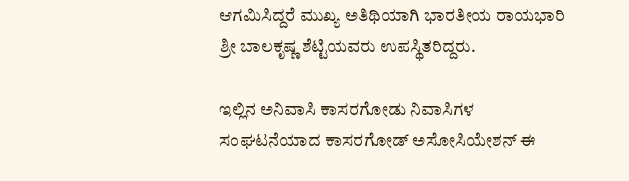ಆಗಮಿಸಿದ್ದರೆ ಮುಖ್ಯ ಅತಿಥಿಯಾಗಿ ಭಾರತೀಯ ರಾಯಭಾರಿ ಶ್ರೀ ಬಾಲಕೃಷ್ಣ ಶೆಟ್ಟಿಯವರು ಉಪಸ್ಥಿತರಿದ್ದರು.

ಇಲ್ಲಿನ ಅನಿವಾಸಿ ಕಾಸರಗೋಡು ನಿವಾಸಿಗಳ ಸಂಘಟನೆಯಾದ ಕಾಸರಗೋಡ್ ಅಸೋಸಿಯೇಶನ್ ಈ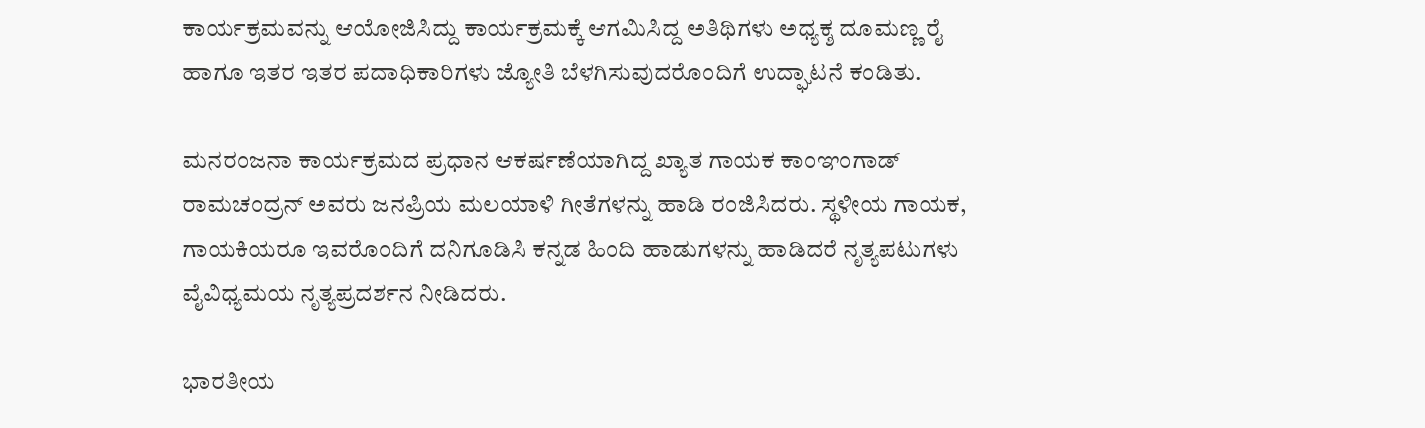ಕಾರ್ಯಕ್ರಮವನ್ನು ಆಯೋಜಿಸಿದ್ದು ಕಾರ್ಯಕ್ರಮಕ್ಕೆ ಆಗಮಿಸಿದ್ದ ಅತಿಥಿಗಳು ಅಧ್ಯಕ್ಶ ದೂಮಣ್ಣ ರೈ ಹಾಗೂ ಇತರ ಇತರ ಪದಾಧಿಕಾರಿಗಳು ಜ್ಯೋತಿ ಬೆಳಗಿಸುವುದರೊಂದಿಗೆ ಉದ್ಘಾಟನೆ ಕಂಡಿತು.

ಮನರಂಜನಾ ಕಾರ್ಯಕ್ರಮದ ಪ್ರಧಾನ ಆಕರ್ಷಣೆಯಾಗಿದ್ದ ಖ್ಯಾತ ಗಾಯಕ ಕಾಂಞಂಗಾಡ್ ರಾಮಚಂದ್ರನ್ ಅವರು ಜನಪ್ರಿಯ ಮಲಯಾಳಿ ಗೀತೆಗಳನ್ನು ಹಾಡಿ ರಂಜಿಸಿದರು. ಸ್ಥಳೀಯ ಗಾಯಕ, ಗಾಯಕಿಯರೂ ಇವರೊಂದಿಗೆ ದನಿಗೂಡಿಸಿ ಕನ್ನಡ ಹಿಂದಿ ಹಾಡುಗಳನ್ನು ಹಾಡಿದರೆ ನೃತ್ಯಪಟುಗಳು ವೈವಿಧ್ಯಮಯ ನೃತ್ಯಪ್ರದರ್ಶನ ನೀಡಿದರು.

ಭಾರತೀಯ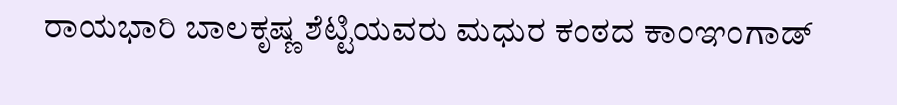ರಾಯಭಾರಿ ಬಾಲಕೃಷ್ಣ ಶೆಟ್ಟಿಯವರು ಮಧುರ ಕಂಠದ ಕಾಂಞಂಗಾಡ್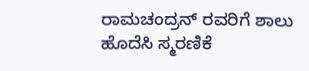ರಾಮಚಂದ್ರನ್ ರವರಿಗೆ ಶಾಲು ಹೊದೆಸಿ ಸ್ಮರಣಿಕೆ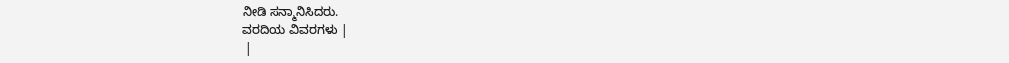ನೀಡಿ ಸನ್ಮಾನಿಸಿದರು.
ವರದಿಯ ವಿವರಗಳು |
 |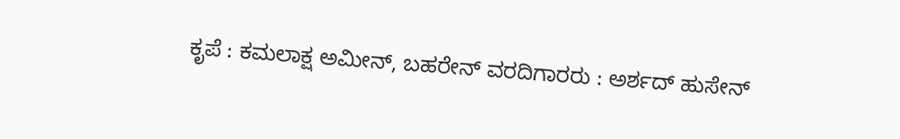ಕೃಪೆ : ಕಮಲಾಕ್ಷ ಅಮೀನ್, ಬಹರೇನ್ ವರದಿಗಾರರು : ಅರ್ಶದ್ ಹುಸೇನ್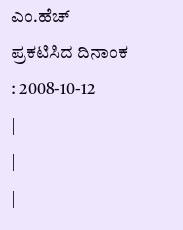ಎಂ.ಹೆಚ್
ಪ್ರಕಟಿಸಿದ ದಿನಾಂಕ : 2008-10-12
|
|
|